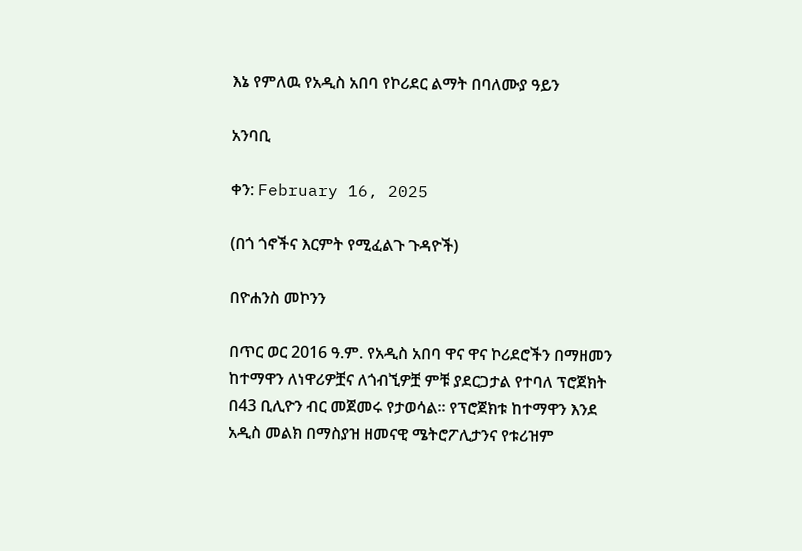እኔ የምለዉ የአዲስ አበባ የኮሪደር ልማት በባለሙያ ዓይን

አንባቢ

ቀን: February 16, 2025

(በጎ ጎኖችና እርምት የሚፈልጉ ጉዳዮች)

በዮሐንስ መኮንን

በጥር ወር 2016 ዓ.ም. የአዲስ አበባ ዋና ዋና ኮሪደሮችን በማዘመን ከተማዋን ለነዋሪዎቿና ለጎብኚዎቿ ምቹ ያደርጋታል የተባለ ፕሮጀክት በ43 ቢሊዮን ብር መጀመሩ የታወሳል። የፕሮጀክቱ ከተማዋን እንደ አዲስ መልክ በማስያዝ ዘመናዊ ሜትሮፖሊታንና የቱሪዝም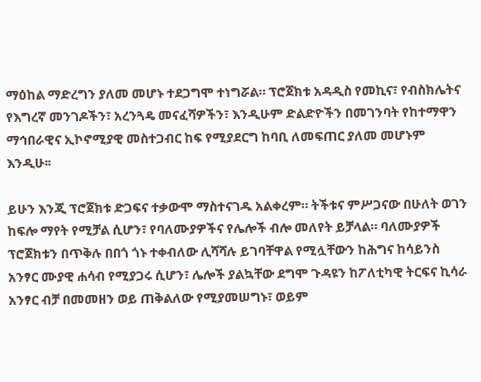ማዕከል ማድረግን ያለመ መሆኑ ተደጋግሞ ተነግሯል። ፕሮጀክቱ አዳዲስ የመኪና፣ የብስክሌትና የእግረኛ መንገዶችን፣ አረንጓዴ መናፈሻዎችን፣ እንዲሁም ድልድዮችን በመገንባት የከተማዋን ማኅበራዊና ኢኮኖሚያዊ መስተጋብር ከፍ የሚያደርግ ከባቢ ለመፍጠር ያለመ መሆኑም እንዲሁ፡፡

ይሁን እንጂ ፕሮጀክቱ ድጋፍና ተቃውሞ ማስተናገዱ አልቀረም። ትችቱና ምሥጋናው በሁለት ወገን ከፍሎ ማየት የሚቻል ሲሆን፣ የባለሙያዎችና የሌሎች ብሎ መለየት ይቻላል። ባለሙያዎች ፕሮጀክቱን በጥቅሉ በበጎ ጎኑ ተቀብለው ሊሻሻሉ ይገባቸዋል የሚሏቸውን ከሕግና ከሳይንስ አንፃር ሙያዊ ሐሳብ የሚያጋሩ ሲሆን፣ ሌሎች ያልኳቸው ደግሞ ጉዳዩን ከፖለቲካዊ ትርፍና ኪሳራ አንፃር ብቻ በመመዘን ወይ ጠቅልለው የሚያመሠግኑ፣ ወይም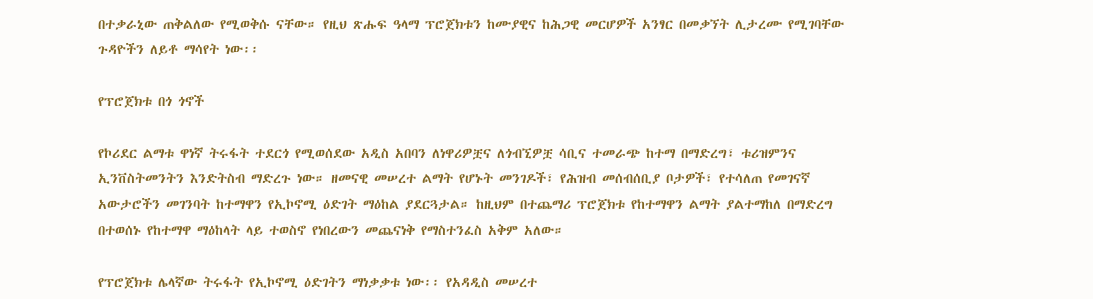በተቃራኒው ጠቅልለው የሚወቅሱ ናቸው። የዚህ ጽሑፍ ዓላማ ፕሮጀክቱን ከሙያዊና ከሕጋዊ መርሆዎች አንፃር በመቃኘት ሊታረሙ የሚገባቸው ጉዳዮችን ለይቶ ማሳየት ነው፡፡

የፕሮጀክቱ በጎ ጎኖች

የኮሪደር ልማቱ ዋነኛ ትሩፋት ተደርጎ የሚወሰደው አዲስ አበባን ለነዋሪዎቿና ለጎብኚዎቿ ሳቢና ተመራጭ ከተማ በማድረግ፣ ቱሪዝምንና ኢንቨስትመንትን እንድትስብ ማድረጉ ነው። ዘመናዊ መሠረተ ልማት የሆኑት መንገዶች፣ የሕዝብ መሰብሰቢያ ቦታዎች፣ የተሳለጠ የመገናኛ አውታሮችን መገንባት ከተማዋን የኢኮኖሚ ዕድገት ማዕከል ያደርጓታል። ከዚህም በተጨማሪ ፕሮጀክቱ የከተማዋን ልማት ያልተማከለ በማድረግ በተወሰኑ የከተማዋ ማዕከላት ላይ ተወስኖ የነበረውን መጨናነቅ የማስተንፈስ አቅም አለው።

የፕሮጀክቱ ሌላኛው ትሩፋት የኢኮኖሚ ዕድገትን ማነቃቃቱ ነው፡፡ የአዳዲስ መሠረተ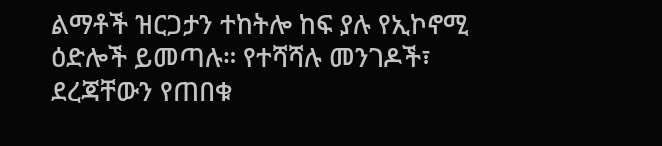ልማቶች ዝርጋታን ተከትሎ ከፍ ያሉ የኢኮኖሚ ዕድሎች ይመጣሉ። የተሻሻሉ መንገዶች፣ ደረጃቸውን የጠበቁ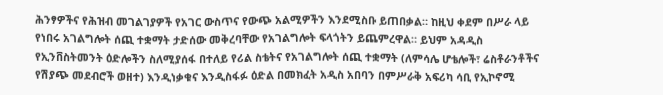ሕንፃዎችና የሕዝብ መገልገያዎች የአገር ውስጥና የውጭ አልሚዎችን እንደሚስቡ ይጠበቃል። ከዚህ ቀደም በሥራ ላይ የነበሩ አገልግሎት ሰጪ ተቋማት ታድሰው መቅረባቸው የአገልግሎት ፍላጎትን ይጨምረዋል። ይህም አዳዲስ የኢንቨስትመንት ዕድሎችን ስለሚያሰፋ በተለይ የሪል ስቴትና የአገልግሎት ሰጪ ተቋማት (ለምሳሌ ሆቴሎች፣ ሬስቶራንቶችና የሽያጭ መደብሮች ወዘተ) እንዲነቃቁና እንዲስፋፉ ዕድል በመክፈት አዲስ አበባን በምሥራቅ አፍሪካ ሳቢ የኢኮኖሚ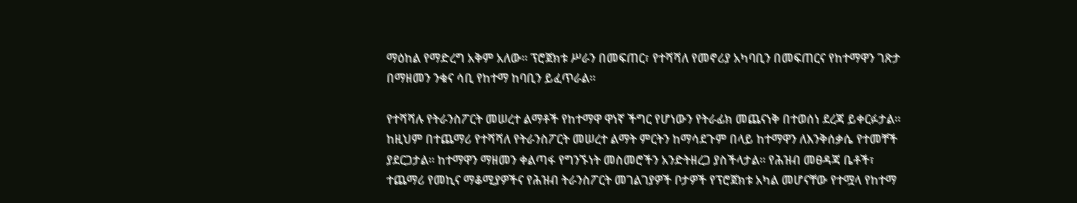ማዕከል የማድረግ አቅም አለው። ፕሮጀክቱ ሥራን በመፍጠር፣ የተሻሻለ የመኖሪያ አካባቢን በመፍጠርና የከተማዋን ገጽታ በማዘመን ንቁና ሳቢ የከተማ ከባቢን ይፈጥራል።

የተሻሻሉ የትራንስፖርት መሠረተ ልማቶች የከተማዋ ዋነኛ ችግር የሆነውን የትራፊክ መጨናነቅ በተወሰነ ደረጃ ይቀርፉታል። ከዚህም በተጨማሪ የተሻሻለ የትራንስፖርት መሠረተ ልማት ምርትን ከማሳደጉም በላይ ከተማዋን ለእንቅሰቃሴ የተመቸች ያደርጋታል። ከተማዋን ማዘመን ቀልጣፋ የግንኙነት መስመሮችን አንድትዘረጋ ያስችላታል። የሕዝብ መፀዳጃ ቤቶች፣ ተጨማሪ የመኪና ማቆሚያዎችና የሕዝብ ትራንስፖርት መገልገያዎች ቦታዎች የፕሮጀክቱ አካል መሆናቸው የተሟላ የከተማ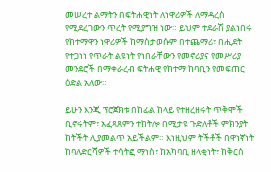መሠረተ ልማትን በፍትሐዊነት ለነዋሪዎች ለማዳረስ የሚደረገውን ጥረት የሚያግዝ ነው። ይህም ተደራሽ ያልነበሩ የከተማዋን ነዋሪዎች ከማስታወሱም በተጨማሪ፣ በሒደት የተጋነነ የጥራት ልዩነት የነበራቸውን የመኖሪያና የመሥሪያ መንደሮች በማቀራረብ ፍትሐዊ የከተማ ከባቢን የመፍጠር ዕድል አለው።

ይሁን እንጂ ፕሮጀክቱ በከፊል ከላይ የተዘረዘሩት ጥቅሞች ቢኖሩትም፣ አፈጻጸምን ተከትሎ በሚታዩ ጉድለቶች ምክንያት ከትችት ሊያመልጥ አይችልም። እነዚህም ትችቶች በዋነኛነት ከባለድርሻዎች ተሳትፎ ማነስ፣ ከአካባቢ ዘላቂነት፣ ከቅርስ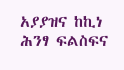አያያዝና ከኪነ ሕንፃ ፍልስፍና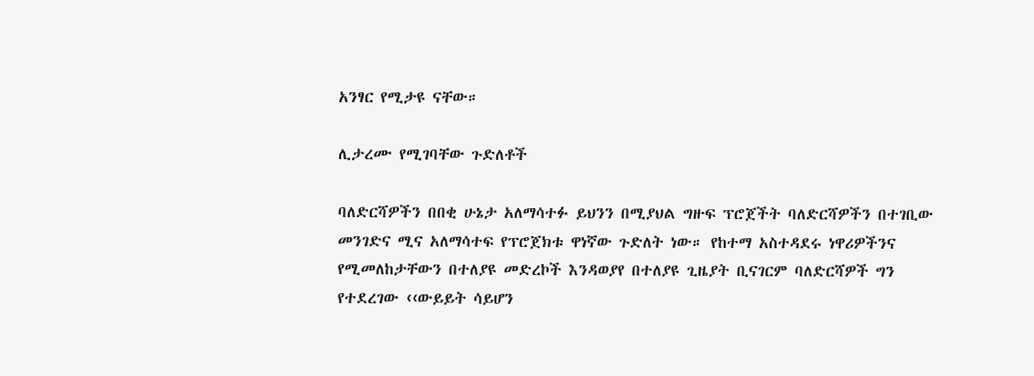አንፃር የሚታዩ ናቸው።

ሊታረሙ የሚገባቸው ጉድለቶች

ባለድርሻዎችን በበቂ ሁኔታ አለማሳተፉ ይህንን በሚያህል ግዙፍ ፕሮጀችት ባለድርሻዎችን በተገቢው መንገድና ሚና አለማሳተፍ የፕሮጀክቱ ዋነኛው ጉድለት ነው። የከተማ አስተዳደሩ ነዋሪዎችንና የሚመለከታቸውን በተለያዩ መድረኮች እንዳወያየ በተለያዩ ጊዜያት ቢናገርም ባለድርሻዎች ግን የተደረገው ‹‹ውይይት ሳይሆን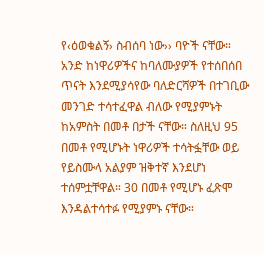የ‹ዕወቁልኝ› ስብሰባ ነው›› ባዮች ናቸው። አንድ ከነዋሪዎችና ከባለሙያዎች የተሰበሰበ ጥናት እንደሚያሳየው ባለድርሻዎች በተገቢው መንገድ ተሳተፈዋል ብለው የሚያምኑት ከአምስት በመቶ በታች ናቸው። ስለዚህ 95 በመቶ የሚሆኑት ነዋሪዎች ተሳትፏቸው ወይ የይስሙላ አልያም ዝቅተኛ እንደሆነ ተሰምቷቸዋል። 30 በመቶ የሚሆኑ ፈጽሞ እንዳልተሳተፉ የሚያምኑ ናቸው።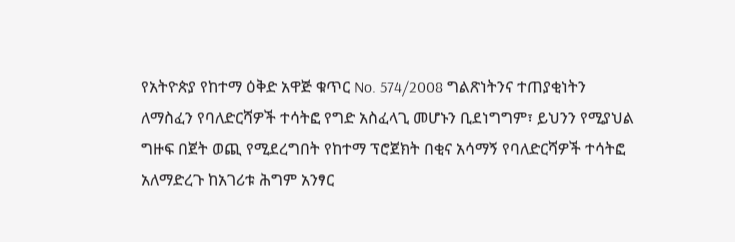የአትዮጵያ የከተማ ዕቅድ አዋጅ ቁጥር No. 574/2008 ግልጽነትንና ተጠያቂነትን ለማስፈን የባለድርሻዎች ተሳትፎ የግድ አስፈላጊ መሆኑን ቢደነግግም፣ ይህንን የሚያህል ግዙፍ በጀት ወጪ የሚደረግበት የከተማ ፕሮጀክት በቂና አሳማኝ የባለድርሻዎች ተሳትፎ አለማድረጉ ከአገሪቱ ሕግም አንፃር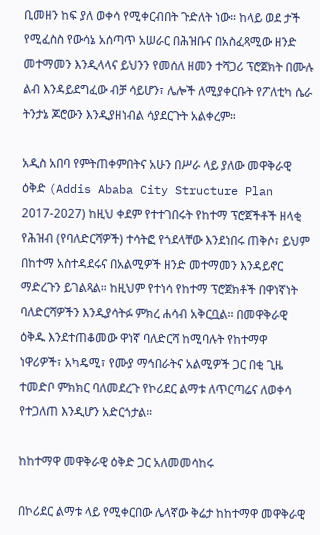ቢመዘን ከፍ ያለ ወቀሳ የሚቀርብበት ጉድለት ነው። ከላይ ወደ ታች የሚፈስስ የውሳኔ አሰጣጥ አሠራር በሕዝቡና በአስፈጻሚው ዘንድ መተማመን እንዲላላና ይህንን የመሰለ ዘመን ተሻጋሪ ፕሮጀክት በሙሉ ልብ እንዳይደግፈው ብቻ ሳይሆን፣ ሌሎች ለሚያቀርቡት የፖለቲካ ሴራ ትንታኔ ጆሮውን እንዲያዘነብል ሳያደርጉት አልቀረም።

አዲስ አበባ የምትጠቀምበትና አሁን በሥራ ላይ ያለው መዋቅራዊ ዕቅድ (Addis Ababa City Structure Plan 2017-2027) ከዚህ ቀደም የተተገበሩት የከተማ ፕሮጀችቶች ዘላቂ የሕዝብ (የባለድርሻዎች) ተሳትፎ የጎደላቸው እንደነበሩ ጠቅሶ፣ ይህም በከተማ አስተዳደሩና በአልሚዎች ዘንድ መተማመን እንዳይኖር ማድረጉን ይገልጻል። ከዚህም የተነሳ የከተማ ፕሮጀክቶች በዋነኛነት ባለድርሻዎችን እንዲያሳትፉ ምክረ ሐሳብ አቅርቧል፡፡ በመዋቅራዊ ዕቅዱ እንደተጠቆመው ዋነኛ ባለድርሻ ከሚባሉት የከተማዋ ነዋሪዎች፣ አካዴሚ፣ የሙያ ማኅበራትና አልሚዎች ጋር በቂ ጊዜ ተመድቦ ምክክር ባለመደረጉ የኮሪደር ልማቱ ለጥርጣሬና ለወቀሳ የተጋለጠ እንዲሆን አድርጎታል።

ከከተማዋ መዋቅራዊ ዕቅድ ጋር አለመመሳከሩ

በኮሪደር ልማቱ ላይ የሚቀርበው ሌላኛው ቅሬታ ከከተማዋ መዋቅራዊ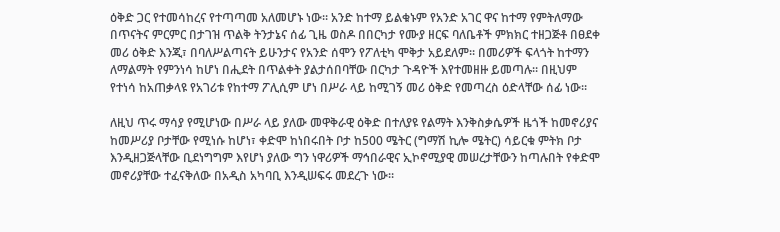ዕቅድ ጋር የተመሳከረና የተጣጣመ አለመሆኑ ነው። አንድ ከተማ ይልቁኑም የአንድ አገር ዋና ከተማ የምትለማው በጥናትና ምርምር በታገዝ ጥልቅ ትንታኔና ሰፊ ጊዜ ወስዶ በበርካታ የሙያ ዘርፍ ባለቤቶች ምክክር ተዘጋጅቶ በፀደቀ መሪ ዕቅድ እንጂ፣ በባለሥልጣናት ይሁንታና የአንድ ሰሞን የፖለቲካ ሞቅታ አይደለም። በመሪዎች ፍላጎት ከተማን ለማልማት የምንነሳ ከሆነ በሒደት በጥልቀት ያልታሰበባቸው በርካታ ጉዳዮች እየተመዘዙ ይመጣሉ። በዚህም የተነሳ ከአጠቃላዩ የአገሪቱ የከተማ ፖሊሲም ሆነ በሥራ ላይ ከሚገኝ መሪ ዕቅድ የመጣረስ ዕድላቸው ሰፊ ነው።

ለዚህ ጥሩ ማሳያ የሚሆነው በሥራ ላይ ያለው መዋቅራዊ ዕቅድ በተለያዩ የልማት እንቅስቃሴዎች ዜጎች ከመኖሪያና ከመሥሪያ ቦታቸው የሚነሱ ከሆነ፣ ቀድሞ ከነበሩበት ቦታ ከ500 ሜትር (ግማሽ ኪሎ ሜትር) ሳይርቁ ምትክ ቦታ እንዲዘጋጅላቸው ቢደነግግም እየሆነ ያለው ግን ነዋሪዎች ማኅበራዊና ኢኮኖሚያዊ መሠረታቸውን ከጣሉበት የቀድሞ መኖሪያቸው ተፈናቅለው በአዲስ አካባቢ እንዲሠፍሩ መደረጉ ነው።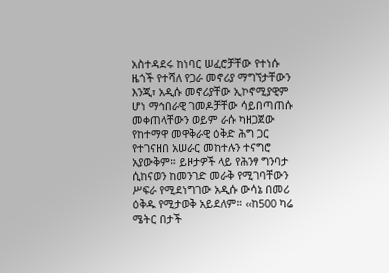አስተዳደሩ ከነባር ሠፈሮቻቸው የተነሱ ዜጎች የተሻለ የጋራ መኖሪያ ማግኘታቸውን እንጂ፣ አዲሱ መኖሪያቸው ኢኮኖሚያዊም ሆነ ማኅበራዊ ገመዶቻቸው ሳይበጣጠሱ መቀጠላቸውን ወይም ራሱ ካዘጋጀው የከተማዋ መዋቅራዊ ዕቅድ ሕግ ጋር የተገናዘበ አሠራር መከተሉን ተናግሮ አያውቅም። ይዞታዎች ላይ የሕንፃ ግንባታ ሲከናወን ከመንገድ መራቅ የሚገባቸውን ሥፍራ የሚደነግገው አዲሱ ውሳኔ በመሪ ዕቅዱ የሚታወቅ አይደለም። ‹‹ከ500 ካሬ ሜትር በታች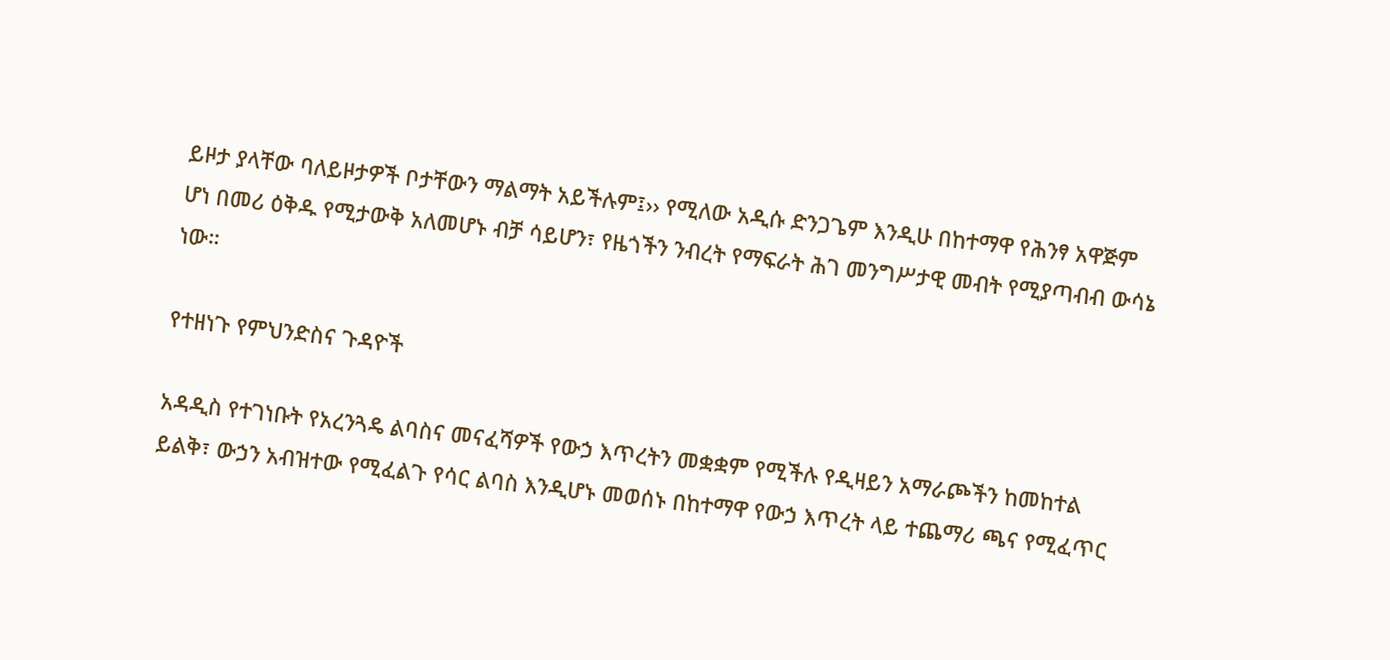ይዞታ ያላቸው ባለይዞታዎች ቦታቸውን ማልማት አይችሉም፤›› የሚለው አዲሱ ድንጋጌም እንዲሁ በከተማዋ የሕንፃ አዋጅም ሆነ በመሪ ዕቅዱ የሚታውቅ አለመሆኑ ብቻ ሳይሆን፣ የዜጎችን ንብረት የማፍራት ሕገ መንግሥታዊ መብት የሚያጣብብ ውሳኔ ነው።

የተዘነጉ የምህንድስና ጉዳዮች

አዳዲስ የተገነቡት የአረንጓዴ ልባስና መናፈሻዎች የውኃ እጥረትን መቋቋም የሚችሉ የዲዛይን አማራጮችን ከመከተል ይልቅ፣ ውኃን አብዝተው የሚፈልጉ የሳር ልባስ እንዲሆኑ መወሰኑ በከተማዋ የውኃ እጥረት ላይ ተጨማሪ ጫና የሚፈጥር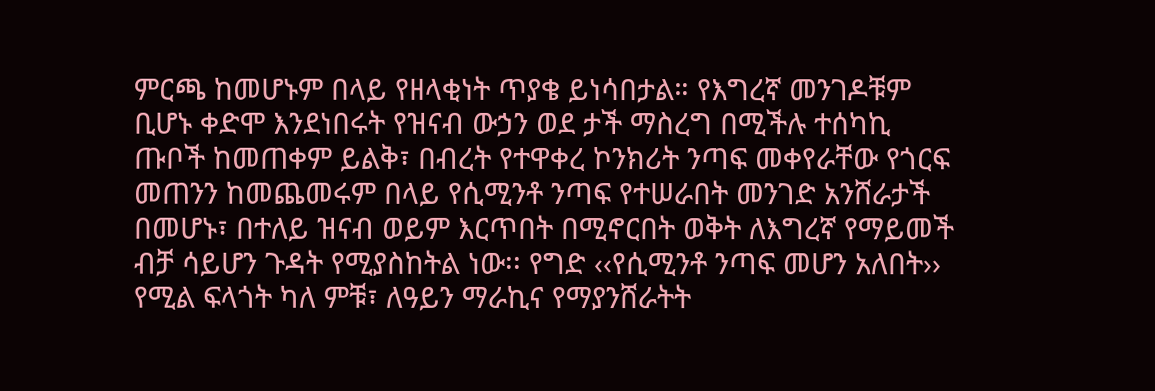ምርጫ ከመሆኑም በላይ የዘላቂነት ጥያቄ ይነሳበታል። የእግረኛ መንገዶቹም ቢሆኑ ቀድሞ እንደነበሩት የዝናብ ውኃን ወደ ታች ማስረግ በሚችሉ ተሰካኪ ጡቦች ከመጠቀም ይልቅ፣ በብረት የተዋቀረ ኮንክሪት ንጣፍ መቀየራቸው የጎርፍ መጠንን ከመጨመሩም በላይ የሲሚንቶ ንጣፍ የተሠራበት መንገድ አንሸራታች በመሆኑ፣ በተለይ ዝናብ ወይም እርጥበት በሚኖርበት ወቅት ለእግረኛ የማይመች ብቻ ሳይሆን ጉዳት የሚያስከትል ነው፡፡ የግድ ‹‹የሲሚንቶ ንጣፍ መሆን አለበት›› የሚል ፍላጎት ካለ ምቹ፣ ለዓይን ማራኪና የማያንሸራትት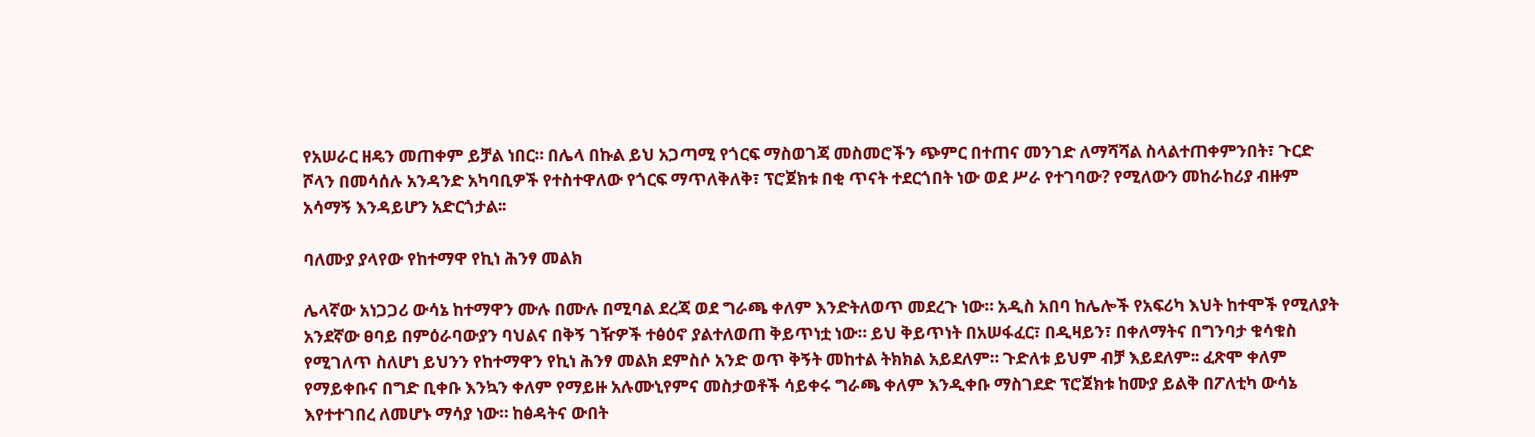የአሠራር ዘዴን መጠቀም ይቻል ነበር። በሌላ በኩል ይህ አጋጣሚ የጎርፍ ማስወገጃ መስመሮችን ጭምር በተጠና መንገድ ለማሻሻል ስላልተጠቀምንበት፣ ጉርድ ሾላን በመሳሰሉ አንዳንድ አካባቢዎች የተስተዋለው የጎርፍ ማጥለቅለቅ፣ ፕሮጀክቱ በቂ ጥናት ተደርጎበት ነው ወደ ሥራ የተገባው? የሚለውን መከራከሪያ ብዙም አሳማኝ እንዳይሆን አድርጎታል፡፡

ባለሙያ ያላየው የከተማዋ የኪነ ሕንፃ መልክ

ሌላኛው አነጋጋሪ ውሳኔ ከተማዋን ሙሉ በሙሉ በሚባል ደረጃ ወደ ግራጫ ቀለም እንድትለወጥ መደረጉ ነው። አዲስ አበባ ከሌሎች የአፍሪካ እህት ከተሞች የሚለያት አንደኛው ፀባይ በምዕራባውያን ባህልና በቅኝ ገዥዎች ተፅዕኖ ያልተለወጠ ቅይጥነቷ ነው። ይህ ቅይጥነት በአሠፋፈር፣ በዲዛይን፣ በቀለማትና በግንባታ ቁሳቁስ የሚገለጥ ስለሆነ ይህንን የከተማዋን የኪነ ሕንፃ መልክ ደምስሶ አንድ ወጥ ቅኝት መከተል ትክክል አይደለም። ጉድለቱ ይህም ብቻ እይደለም፡፡ ፈጽሞ ቀለም የማይቀቡና በግድ ቢቀቡ እንኳን ቀለም የማይዙ አሉሙኒየምና መስታወቶች ሳይቀሩ ግራጫ ቀለም እንዲቀቡ ማስገደድ ፕሮጀክቱ ከሙያ ይልቅ በፖለቲካ ውሳኔ እየተተገበረ ለመሆኑ ማሳያ ነው። ከፅዳትና ውበት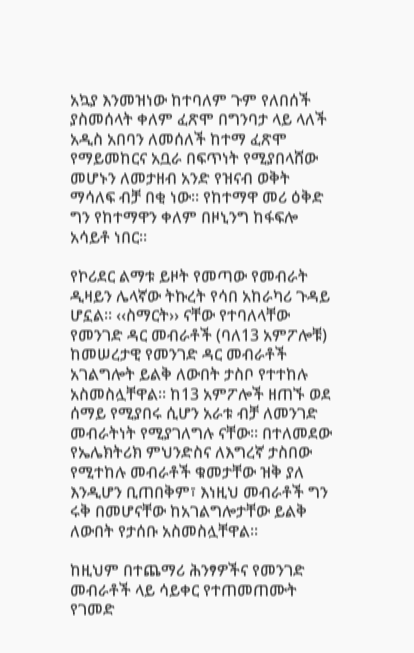አኳያ እንመዝነው ከተባለም ጉም የለበሰች ያስመሰላት ቀለም ፈጽሞ በግንባታ ላይ ላለች አዲስ አበባን ለመሰለች ከተማ ፈጽሞ የማይመከርና አቧራ በፍጥነት የሚያበላሸው መሆኑን ለመታዘብ አንድ የዝናብ ወቅት ማሳለፍ ብቻ በቂ ነው። የከተማዋ መሪ ዕቅድ ግን የከተማዋን ቀለም በዞኒንግ ከፋፍሎ አሳይቶ ነበር።

የኮሪደር ልማቱ ይዞት የመጣው የመብራት ዲዛይን ሌላኛው ትኩረት የሳበ አከራካሪ ጉዳይ ሆኗል። ‹‹ስማርት›› ናቸው የተባለላቸው የመንገድ ዳር መብራቶች (ባለ13 አምፖሎቹ) ከመሠረታዊ የመንገድ ዳር መብራቶች አገልግሎት ይልቅ ለውበት ታስቦ የተተከሉ አስመስሏቸዋል። ከ13 አምፖሎች ዘጠኙ ወደ ሰማይ የሚያበሩ ሲሆን አራቱ ብቻ ለመንገድ መብራትነት የሚያገለግሉ ናቸው። በተለመደው የኤሌክትሪክ ምህንድስና ለእግረኛ ታስበው የሚተከሉ መብራቶች ቁመታቸው ዝቅ ያለ እንዲሆን ቢጠበቅም፣ እነዚህ መብራቶች ግን ሩቅ በመሆናቸው ከአገልግሎታቸው ይልቅ ለውበት የታሰቡ አስመስሏቸዋል።

ከዚህም በተጨማሪ ሕንፃዎችና የመንገድ መብራቶች ላይ ሳይቀር የተጠመጠሙት የገመድ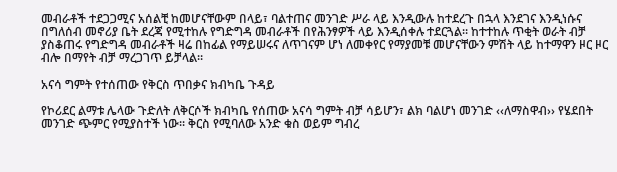መብራቶች ተደጋጋሚና አሰልቺ ከመሆናቸውም በላይ፣ ባልተጠና መንገድ ሥራ ላይ እንዲውሉ ከተደረጉ በኋላ እንደገና እንዲነሱና በግለሰብ መኖሪያ ቤት ደረጃ የሚተከሉ የግድግዳ መብራቶች በየሕንፃዎች ላይ እንዲሰቀሉ ተደርጓል። ከተተከሉ ጥቂት ወራት ብቻ ያስቆጠሩ የግድግዳ መብራቶች ዛሬ በከፊል የማይሠሩና ለጥገናም ሆነ ለመቀየር የማያመቹ መሆናቸውን ምሽት ላይ ከተማዋን ዞር ዞር ብሎ በማየት ብቻ ማረጋገጥ ይቻላል።

አናሳ ግምት የተሰጠው የቅርስ ጥበቃና ክብካቤ ጉዳይ

የኮሪደር ልማቱ ሌላው ጉድለት ለቅርሶች ክብካቤ የሰጠው አናሳ ግምት ብቻ ሳይሆን፣ ልክ ባልሆነ መንገድ ‹‹ለማስዋብ›› የሄደበት መንገድ ጭምር የሚያስተች ነው፡፡ ቅርስ የሚባለው አንድ ቁስ ወይም ግብረ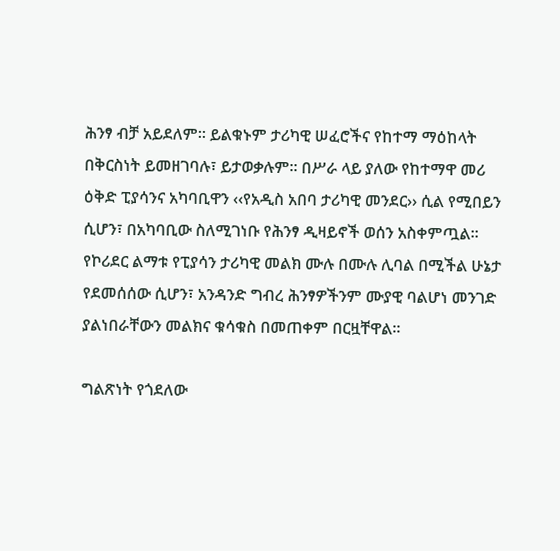ሕንፃ ብቻ አይደለም፡፡ ይልቁኑም ታሪካዊ ሠፈሮችና የከተማ ማዕከላት በቅርስነት ይመዘገባሉ፣ ይታወቃሉም፡፡ በሥራ ላይ ያለው የከተማዋ መሪ ዕቅድ ፒያሳንና አካባቢዋን ‹‹የአዲስ አበባ ታሪካዊ መንደር›› ሲል የሚበይን ሲሆን፣ በአካባቢው ስለሚገነቡ የሕንፃ ዲዛይኖች ወሰን አስቀምጧል፡፡ የኮሪደር ልማቱ የፒያሳን ታሪካዊ መልክ ሙሉ በሙሉ ሊባል በሚችል ሁኔታ የደመሰሰው ሲሆን፣ አንዳንድ ግብረ ሕንፃዎችንም ሙያዊ ባልሆነ መንገድ ያልነበራቸውን መልክና ቁሳቁስ በመጠቀም በርዟቸዋል።

ግልጽነት የጎደለው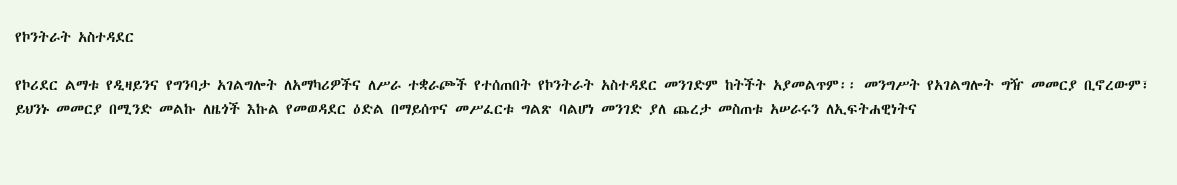የኮንትራት አስተዳደር

የኮሪደር ልማቱ የዲዛይንና የግንባታ አገልግሎት ለአማካሪዎችና ለሥራ ተቋራጮች የተሰጠበት የኮንትራት አስተዳደር መንገድም ከትችት አያመልጥም፡፡ መንግሥት የአገልግሎት ግዥ መመርያ ቢኖረውም፣ ይህንኑ መመርያ በሚንድ መልኩ ለዜጎች እኩል የመወዳደር ዕድል በማይሰጥና መሥፈርቱ ግልጽ ባልሆነ መንገድ ያለ ጨረታ መስጠቱ አሠራሩን ለኢፍትሐዊነትና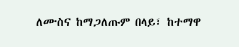ለሙስና ከማጋለጡም በላይ፣ ከተማዋ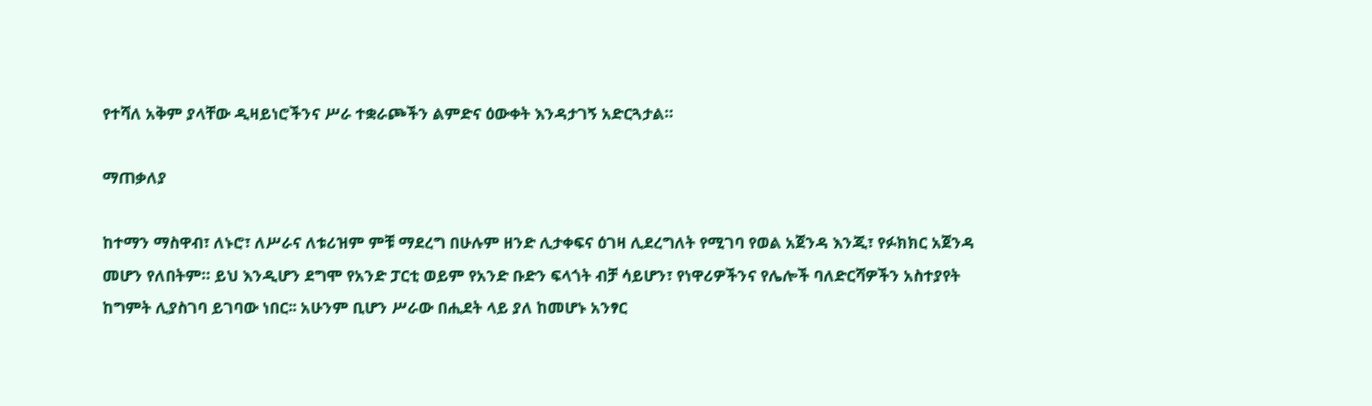የተሻለ አቅም ያላቸው ዲዛይነሮችንና ሥራ ተቋራጮችን ልምድና ዕውቀት እንዳታገኝ አድርጓታል።

ማጠቃለያ

ከተማን ማስዋብ፣ ለኑሮ፣ ለሥራና ለቱሪዝም ምቹ ማደረግ በሁሉም ዘንድ ሊታቀፍና ዕገዛ ሊደረግለት የሚገባ የወል አጀንዳ እንጂ፣ የፉክክር አጀንዳ መሆን የለበትም። ይህ እንዲሆን ደግሞ የአንድ ፓርቲ ወይም የአንድ ቡድን ፍላጎት ብቻ ሳይሆን፣ የነዋሪዎችንና የሌሎች ባለድርሻዎችን አስተያየት ከግምት ሊያስገባ ይገባው ነበር፡፡ አሁንም ቢሆን ሥራው በሒደት ላይ ያለ ከመሆኑ አንፃር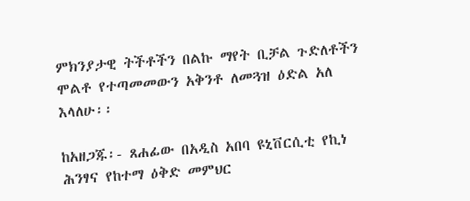ምክንያታዊ ትችቶችን በልኩ ማየት ቢቻል ጉድለቶችን ሞልቶ የተጣመመውን አቅንቶ ለመጓዝ ዕድል አለ እላለሁ፡፡

ከአዘጋጁ፡- ጸሐፊው በአዲስ አበባ ዩኒቨርሲቲ የኪነ ሕንፃና የከተማ ዕቅድ መምህር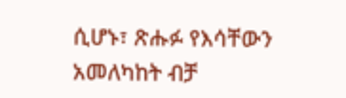ሲሆኑ፣ ጽሑፉ የእሳቸውን አመለካከት ብቻ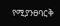የሚያንፀባርቅ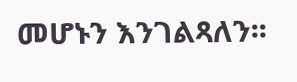መሆኑን እንገልጻለን፡፡